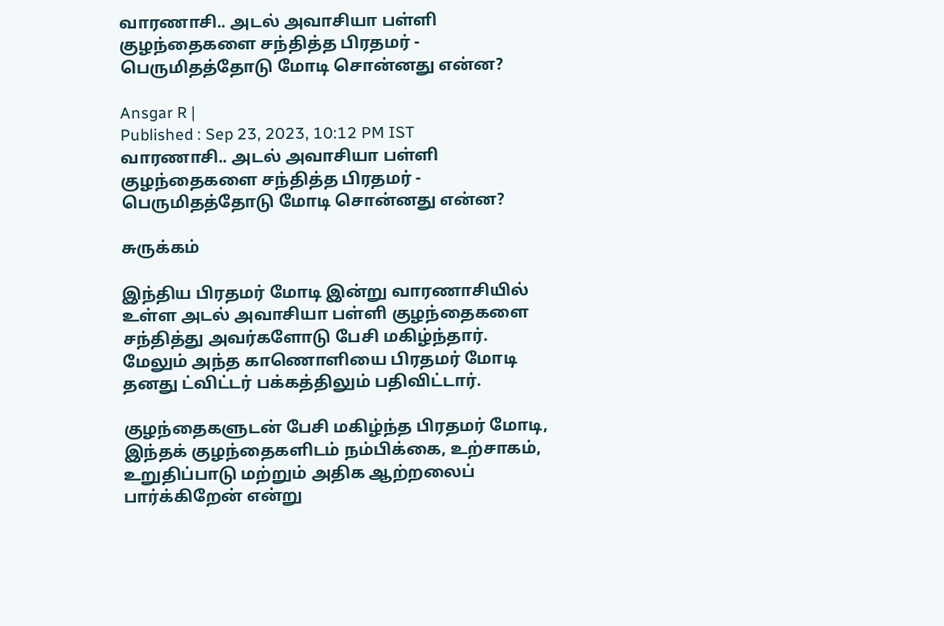வாரணாசி.. அடல் அவாசியா பள்ளி குழந்தைகளை சந்தித்த பிரதமர் - பெருமிதத்தோடு மோடி சொன்னது என்ன?

Ansgar R |
Published : Sep 23, 2023, 10:12 PM IST
வாரணாசி.. அடல் அவாசியா பள்ளி குழந்தைகளை சந்தித்த பிரதமர் - பெருமிதத்தோடு மோடி சொன்னது என்ன?

சுருக்கம்

இந்திய பிரதமர் மோடி இன்று வாரணாசியில் உள்ள அடல் அவாசியா பள்ளி குழந்தைகளை சந்தித்து அவர்களோடு பேசி மகிழ்ந்தார். மேலும் அந்த காணொளியை பிரதமர் மோடி தனது ட்விட்டர் பக்கத்திலும் பதிவிட்டார்.

குழந்தைகளுடன் பேசி மகிழ்ந்த பிரதமர் மோடி, இந்தக் குழந்தைகளிடம் நம்பிக்கை, உற்சாகம், உறுதிப்பாடு மற்றும் அதிக ஆற்றலைப் பார்க்கிறேன் என்று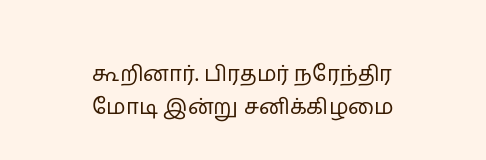கூறினார். பிரதமர் நரேந்திர மோடி இன்று சனிக்கிழமை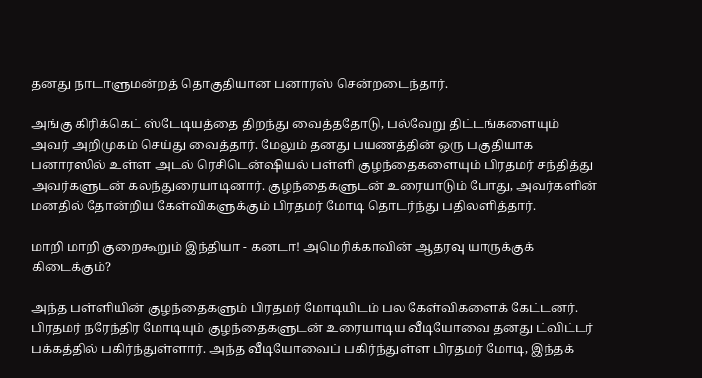தனது நாடாளுமன்றத் தொகுதியான பனாரஸ் சென்றடைந்தார்.

அங்கு கிரிக்கெட் ஸ்டேடியத்தை திறந்து வைத்ததோடு, பல்வேறு திட்டங்களையும் அவர் அறிமுகம் செய்து வைத்தார். மேலும் தனது பயணத்தின் ஒரு பகுதியாக பனாரஸில் உள்ள அடல் ரெசிடென்ஷியல் பள்ளி குழந்தைகளையும் பிரதமர் சந்தித்து அவர்களுடன் கலந்துரையாடினார். குழந்தைகளுடன் உரையாடும் போது, அவர்களின் மனதில் தோன்றிய கேள்விகளுக்கும் பிரதமர் மோடி தொடர்ந்து பதிலளித்தார்.

மாறி மாறி குறைகூறும் இந்தியா - கனடா! அமெரிக்காவின் ஆதரவு யாருக்குக் கிடைக்கும்?

அந்த பள்ளியின் குழந்தைகளும் பிரதமர் மோடியிடம் பல கேள்விகளைக் கேட்டனர். பிரதமர் நரேந்திர மோடியும் குழந்தைகளுடன் உரையாடிய வீடியோவை தனது ட்விட்டர் பக்கத்தில் பகிர்ந்துள்ளார். அந்த வீடியோவைப் பகிர்ந்துள்ள பிரதமர் மோடி, இந்தக்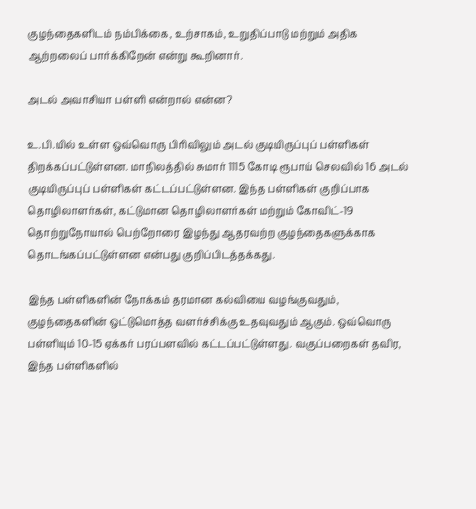குழந்தைகளிடம் நம்பிக்கை, உற்சாகம், உறுதிப்பாடு மற்றும் அதிக ஆற்றலைப் பார்க்கிறேன் என்று கூறினார்.

அடல் அவாசியா பள்ளி என்றால் என்ன?

உ.பி.யில் உள்ள ஒவ்வொரு பிரிவிலும் அடல் குடியிருப்புப் பள்ளிகள் திறக்கப்பட்டுள்ளன. மாநிலத்தில் சுமார் 1115 கோடி ரூபாய் செலவில் 16 அடல் குடியிருப்புப் பள்ளிகள் கட்டப்பட்டுள்ளன. இந்த பள்ளிகள் குறிப்பாக தொழிலாளர்கள், கட்டுமான தொழிலாளர்கள் மற்றும் கோவிட்-19 தொற்றுநோயால் பெற்றோரை இழந்து ஆதரவற்ற குழந்தைகளுக்காக தொடங்கப்பட்டுள்ளன என்பது குறிப்பிடத்தக்கது.

இந்த பள்ளிகளின் நோக்கம் தரமான கல்வியை வழங்குவதும், குழந்தைகளின் ஒட்டுமொத்த வளர்ச்சிக்கு உதவுவதும் ஆகும். ஒவ்வொரு பள்ளியும் 10-15 ஏக்கர் பரப்பளவில் கட்டப்பட்டுள்ளது. வகுப்பறைகள் தவிர, இந்த பள்ளிகளில்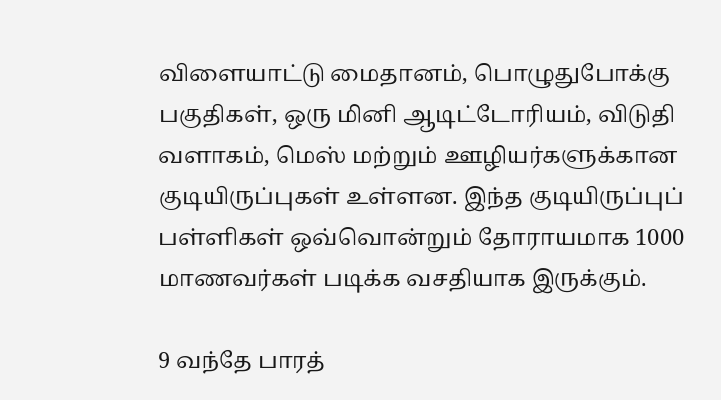விளையாட்டு மைதானம், பொழுதுபோக்கு பகுதிகள், ஒரு மினி ஆடிட்டோரியம், விடுதி வளாகம், மெஸ் மற்றும் ஊழியர்களுக்கான குடியிருப்புகள் உள்ளன. இந்த குடியிருப்புப் பள்ளிகள் ஒவ்வொன்றும் தோராயமாக 1000 மாணவர்கள் படிக்க வசதியாக இருக்கும்.

9 வந்தே பாரத்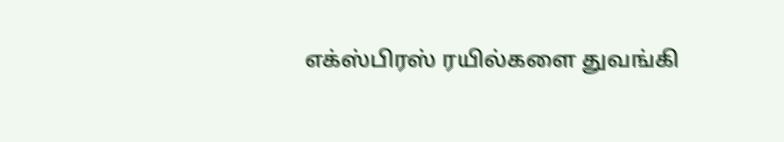எக்ஸ்பிரஸ் ரயில்களை துவங்கி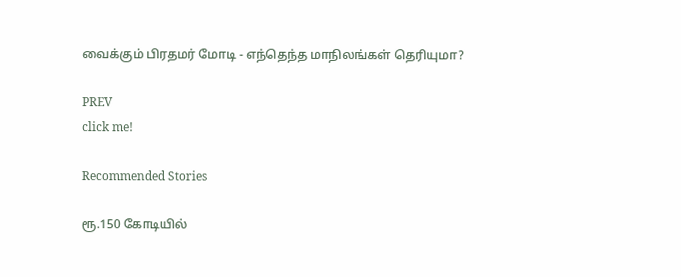வைக்கும் பிரதமர் மோடி - எந்தெந்த மாநிலங்கள் தெரியுமா?

PREV
click me!

Recommended Stories

ரூ.150 கோடியில்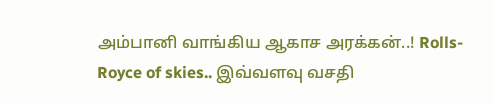அம்பானி வாங்கிய ஆகாச அரக்கன்..! Rolls-Royce of skies.. இவ்வளவு வசதி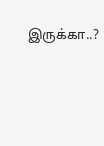இருக்கா..?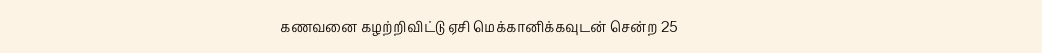கணவனை கழற்றிவிட்டு ஏசி மெக்கானிக்கவுடன் சென்ற 25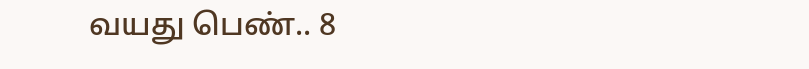வயது பெண்.. 8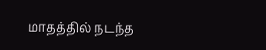மாதத்தில் நடந்த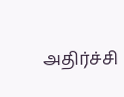அதிர்ச்சி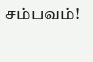சம்பவம்!